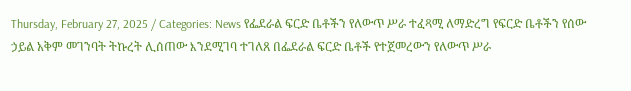Thursday, February 27, 2025 / Categories: News የፌደራል ፍርድ ቤቶችን የለውጥ ሥራ ተፈጻሚ ለማድረግ የፍርድ ቤቶችን የሰው ኃይል አቅም መገንባት ትኩረት ሊሰጠው እንደሚገባ ተገለጸ በፌደራል ፍርድ ቤቶች የተጀመረውን የለውጥ ሥራ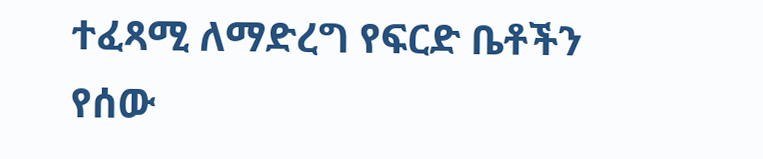ተፈጻሚ ለማድረግ የፍርድ ቤቶችን የሰው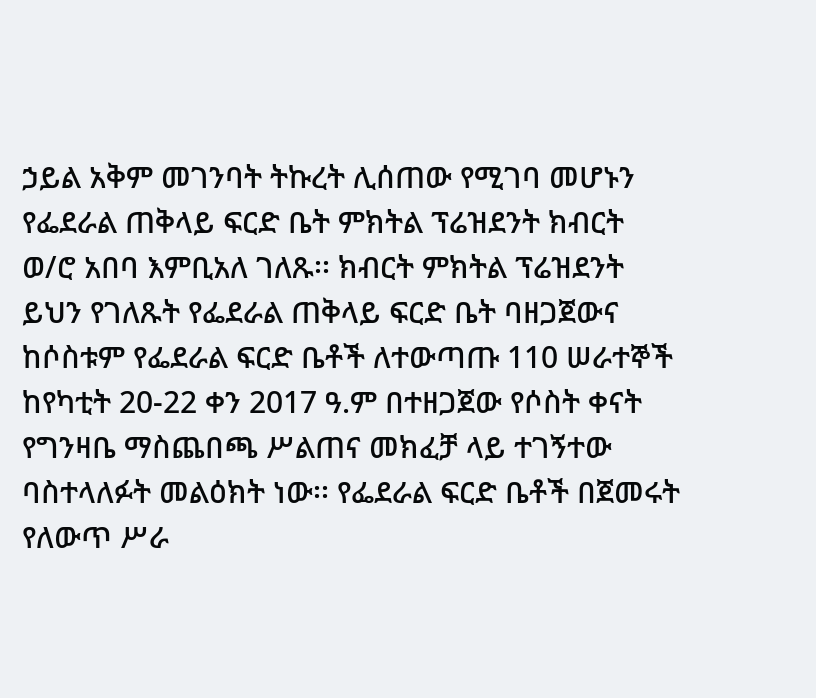ኃይል አቅም መገንባት ትኩረት ሊሰጠው የሚገባ መሆኑን የፌደራል ጠቅላይ ፍርድ ቤት ምክትል ፕሬዝደንት ክብርት ወ/ሮ አበባ እምቢአለ ገለጹ፡፡ ክብርት ምክትል ፕሬዝደንት ይህን የገለጹት የፌደራል ጠቅላይ ፍርድ ቤት ባዘጋጀውና ከሶስቱም የፌደራል ፍርድ ቤቶች ለተውጣጡ 110 ሠራተኞች ከየካቲት 20-22 ቀን 2017 ዓ.ም በተዘጋጀው የሶስት ቀናት የግንዛቤ ማስጨበጫ ሥልጠና መክፈቻ ላይ ተገኝተው ባስተላለፉት መልዕክት ነው፡፡ የፌደራል ፍርድ ቤቶች በጀመሩት የለውጥ ሥራ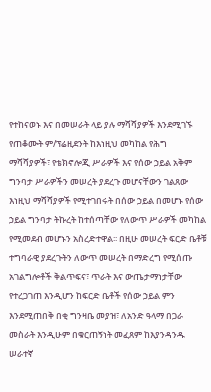የተከናወኑ እና በመሠራት ላይ ያሉ ማሻሻያዎች እንደሚገኙ የጠቆሙት ም/ፕሬዚደንት ከእነዚህ መካከል የሕግ ማሻሻያዎች፣ የቴክኖሎጂ ሥራዎች እና የሰው ኃይል አቅም ግንባታ ሥራዎችን መሠረት ያደረጉ መሆናቸውን ገልጸው እነዚህ ማሻሻያዎች የሚተገበሩት በሰው ኃይል በመሆኑ የሰው ኃይል ግንባታ ትኩረት ከተሰጣቸው የለውጥ ሥራዎች መካከል የሚመደብ መሆኑን አስረድተዋል፡፡ በዚሁ መሠረት ፍርድ ቤቶቹ ተግባራዊ ያደረጉትን ለውጥ መሠረት በማድረግ የሚሰጡ አገልግሎቶች ቅልጥፍና፣ ጥራት እና ውጤታማነታቸው የተረጋገጠ እንዲሆን ከፍርድ ቤቶች የሰው ኃይል ምን እንደሚጠበቅ በቂ ግንዛቤ መያዝ፣ ለአንድ ዓላማ በጋራ መስራት እንዲሁም በቁርጠኝነት መፈጸም ከእያንዳንዱ ሠራተኛ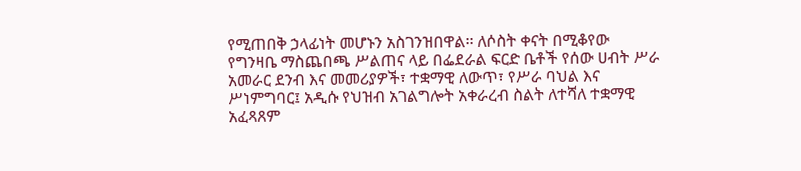የሚጠበቅ ኃላፊነት መሆኑን አስገንዝበዋል፡፡ ለሶስት ቀናት በሚቆየው የግንዛቤ ማስጨበጫ ሥልጠና ላይ በፌደራል ፍርድ ቤቶች የሰው ሀብት ሥራ አመራር ደንብ እና መመሪያዎች፣ ተቋማዊ ለውጥ፣ የሥራ ባህል እና ሥነምግባር፤ አዲሱ የህዝብ አገልግሎት አቀራረብ ስልት ለተሻለ ተቋማዊ አፈጻጸም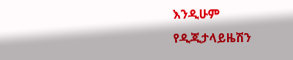እንዲሁም የዲጂታላይዜሽን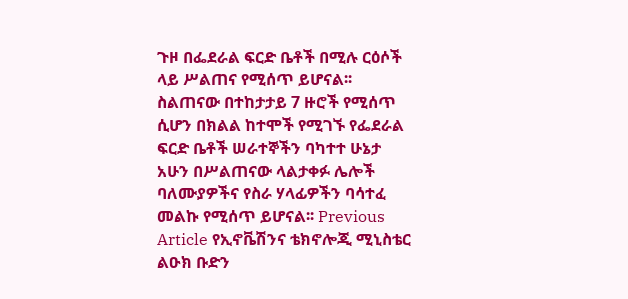ጉዞ በፌደራል ፍርድ ቤቶች በሚሉ ርዕሶች ላይ ሥልጠና የሚሰጥ ይሆናል፡፡ ስልጠናው በተከታታይ 7 ዙሮች የሚሰጥ ሲሆን በክልል ከተሞች የሚገኙ የፌደራል ፍርድ ቤቶች ሠራተኞችን ባካተተ ሁኔታ አሁን በሥልጠናው ላልታቀፉ ሌሎች ባለሙያዎችና የስራ ሃላፊዎችን ባሳተፈ መልኩ የሚሰጥ ይሆናል፡፡ Previous Article የኢኖቬሽንና ቴክኖሎጂ ሚኒስቴር ልዑክ ቡድን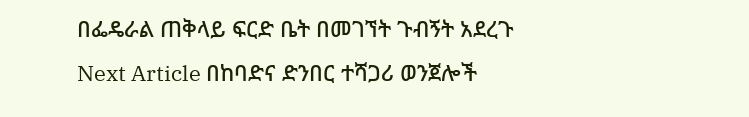በፌዴራል ጠቅላይ ፍርድ ቤት በመገኘት ጉብኝት አደረጉ Next Article በከባድና ድንበር ተሻጋሪ ወንጀሎች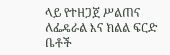ላይ የተዘጋጀ ሥልጠና ለፌዴራል እና ክልል ፍርድ ቤቶች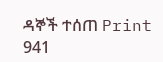ዳኞች ተሰጠ Print 941